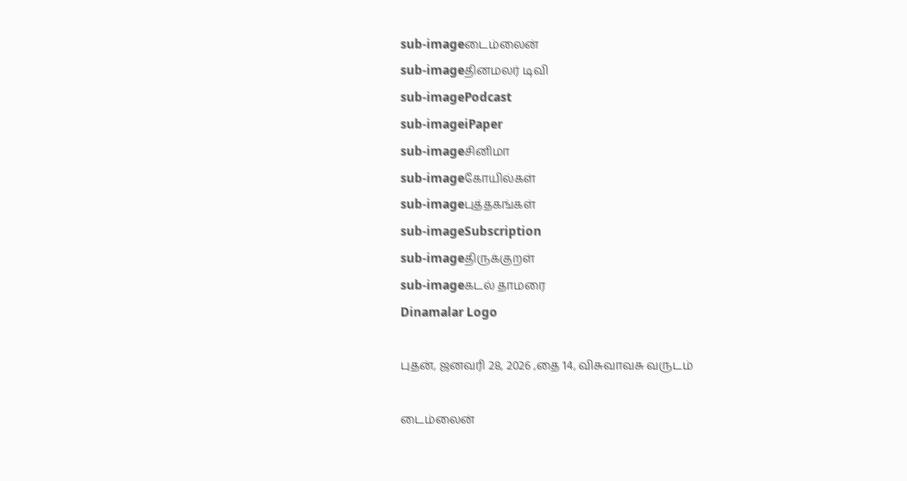sub-imageடைம்லைன்
sub-imageதினமலர் டிவி
sub-imagePodcast
sub-imageiPaper
sub-imageசினிமா
sub-imageகோயில்கள்
sub-imageபுத்தகங்கள்
sub-imageSubscription
sub-imageதிருக்குறள்
sub-imageகடல் தாமரை
Dinamalar Logo

புதன், ஜனவரி 28, 2026 ,தை 14, விசுவாவசு வருடம்

டைம்லைன்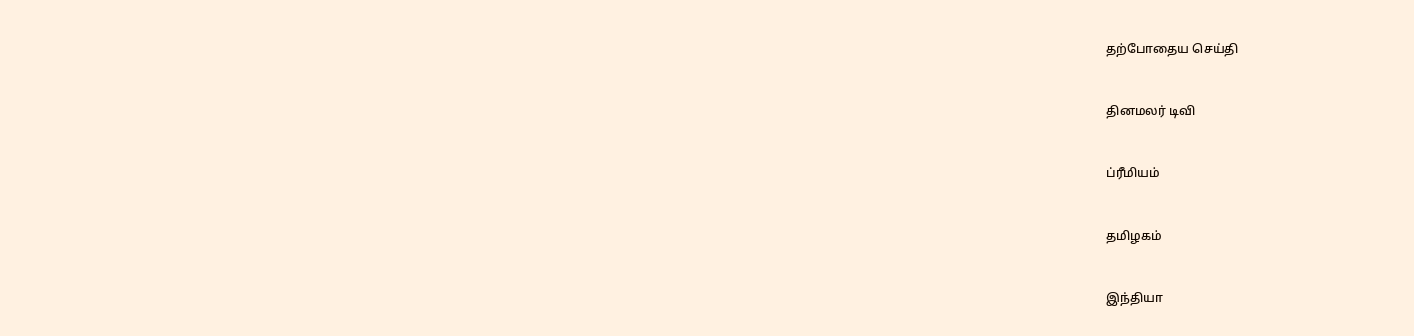தற்போதைய செய்தி


தினமலர் டிவி


ப்ரீமியம்


தமிழகம்


இந்தியா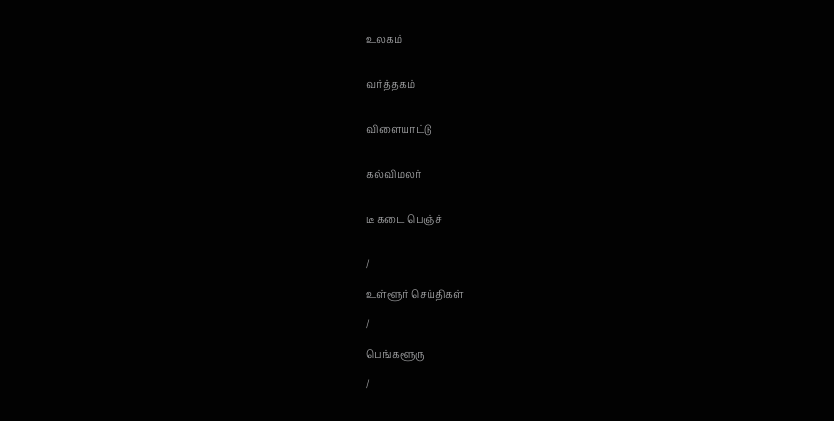உலகம்


வர்த்தகம்


விளையாட்டு


கல்விமலர்


டீ கடை பெஞ்ச்


/

உள்ளூர் செய்திகள்

/

பெங்களூரு

/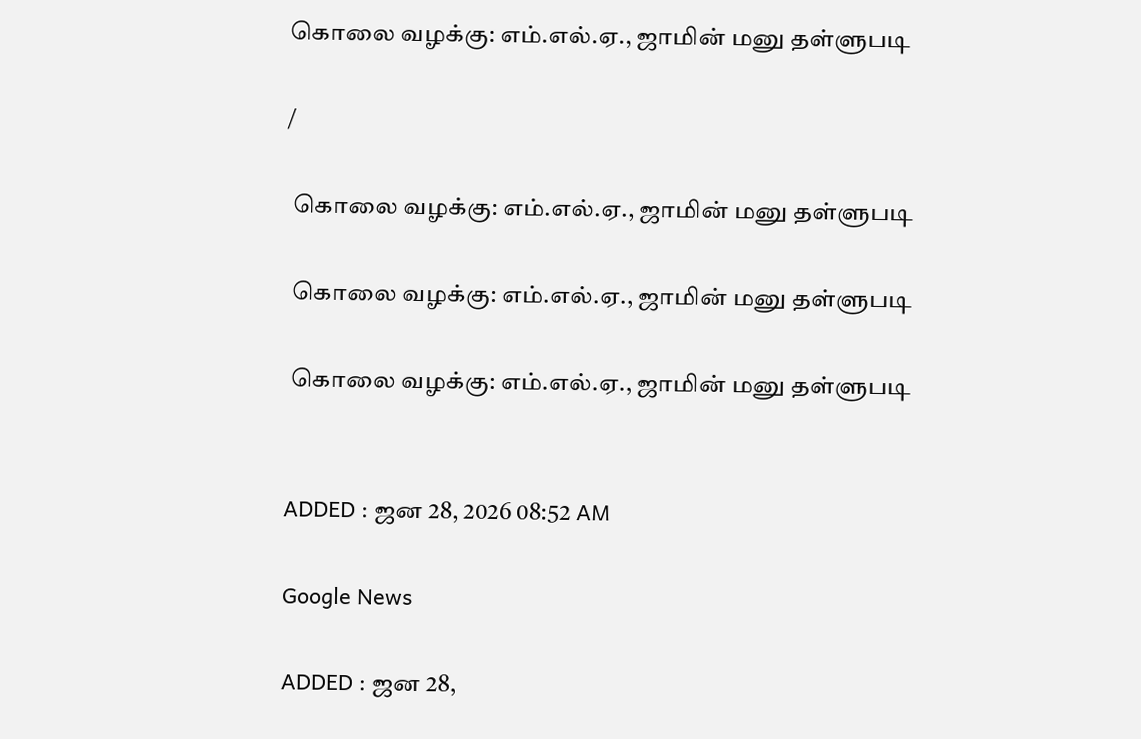கொலை வழக்கு: எம்.எல்.ஏ., ஜாமின் மனு தள்ளுபடி

/

 கொலை வழக்கு: எம்.எல்.ஏ., ஜாமின் மனு தள்ளுபடி

 கொலை வழக்கு: எம்.எல்.ஏ., ஜாமின் மனு தள்ளுபடி

 கொலை வழக்கு: எம்.எல்.ஏ., ஜாமின் மனு தள்ளுபடி


ADDED : ஜன 28, 2026 08:52 AM

Google News

ADDED : ஜன 28,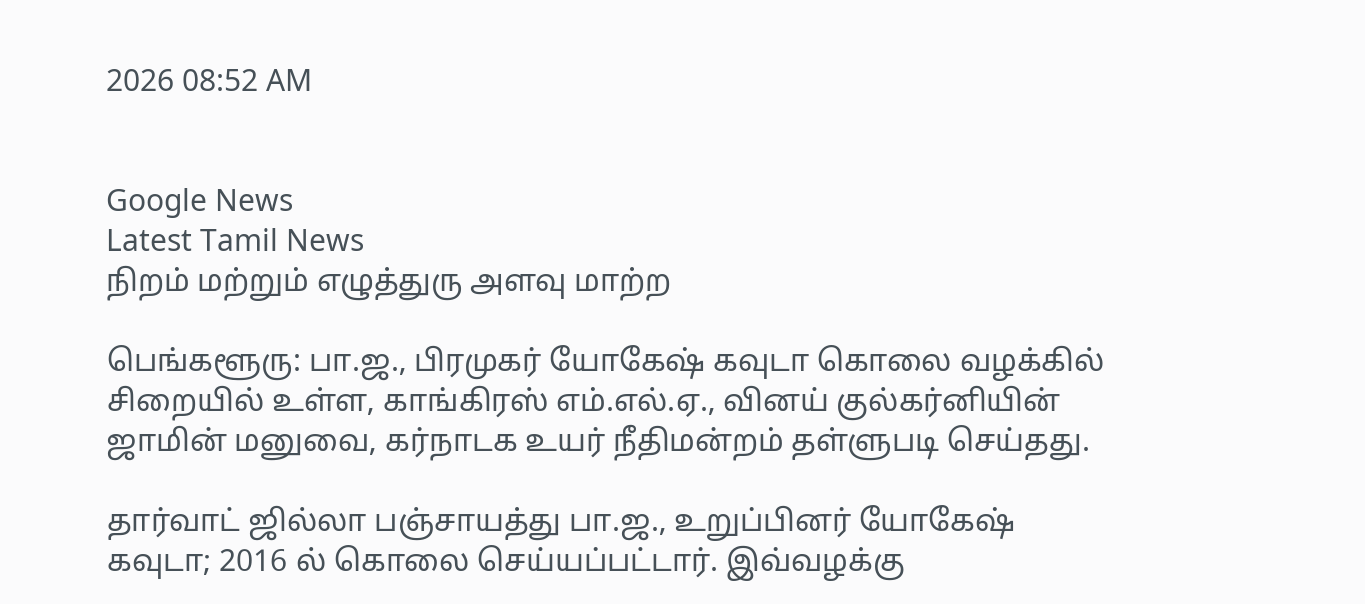2026 08:52 AM


Google News
Latest Tamil News
நிறம் மற்றும் எழுத்துரு அளவு மாற்ற

பெங்களூரு: பா.ஜ., பிரமுகர் யோகேஷ் கவுடா கொலை வழக்கில் சிறையில் உள்ள, காங்கிரஸ் எம்.எல்.ஏ., வினய் குல்கர்னியின் ஜாமின் மனுவை, கர்நாடக உயர் நீதிமன்றம் தள்ளுபடி செய்தது.

தார்வாட் ஜில்லா பஞ்சாயத்து பா.ஜ., உறுப்பினர் யோகேஷ் கவுடா; 2016 ல் கொலை செய்யப்பட்டார். இவ்வழக்கு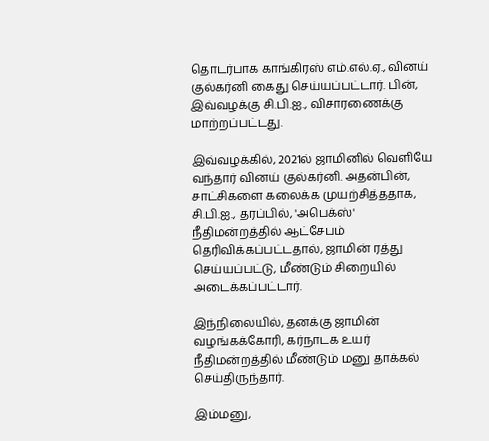தொடர்பாக காங்கிரஸ் எம்.எல்.ஏ., வினய் குல்கர்னி கைது செய்யப்பட்டார். பின், இவ்வழக்கு சி.பி.ஐ., விசாரணைக்கு மாற்றப்பட்டது.

இவ்வழக்கில், 2021ல் ஜாமினில் வெளியே வந்தார் வினய் குல்கர்னி. அதன்பின், சாட்சிகளை கலைக்க முயற்சித்ததாக, சி.பி.ஐ., தரப்பில், 'அபெக்ஸ்' நீதிமன்றத்தில் ஆட்சேபம் தெரிவிக்கப்பட்டதால், ஜாமின் ரத்து செய்யப்பட்டு, மீண்டும் சிறையில் அடைக்கப்பட்டார்.

இந்நிலையில், தனக்கு ஜாமின் வழங்கக்கோரி, கர்நாடக உயர் நீதிமன்றத்தில் மீண்டும் மனு தாக்கல் செய்திருந்தார்.

இம்மனு,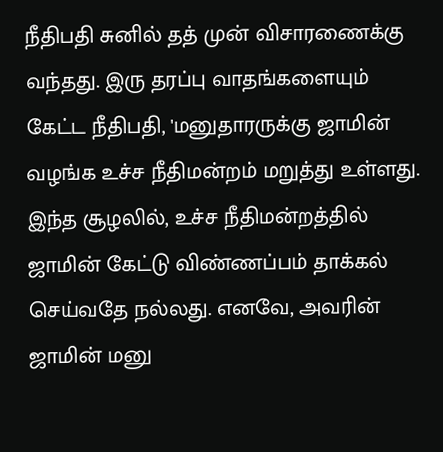நீதிபதி சுனில் தத் முன் விசாரணைக்கு வந்தது. இரு தரப்பு வாதங்களையும் கேட்ட நீதிபதி, 'மனுதாரருக்கு ஜாமின் வழங்க உச்ச நீதிமன்றம் மறுத்து உள்ளது. இந்த சூழலில், உச்ச நீதிமன்றத்தில் ஜாமின் கேட்டு விண்ணப்பம் தாக்கல் செய்வதே நல்லது. எனவே, அவரின் ஜாமின் மனு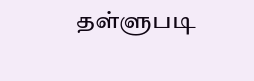தள்ளுபடி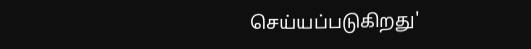செய்யப்படுகிறது'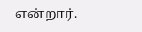என்றார்.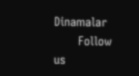Dinamalar
      Follow us